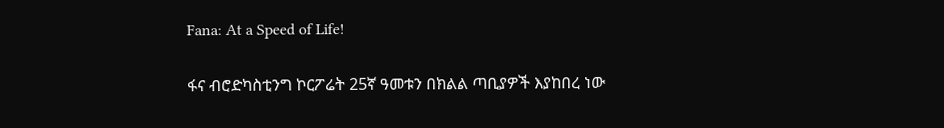Fana: At a Speed of Life!

ፋና ብሮድካስቲንግ ኮርፖሬት 25ኛ ዓመቱን በክልል ጣቢያዎች እያከበረ ነው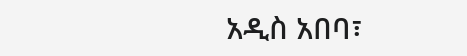አዲስ አበባ፣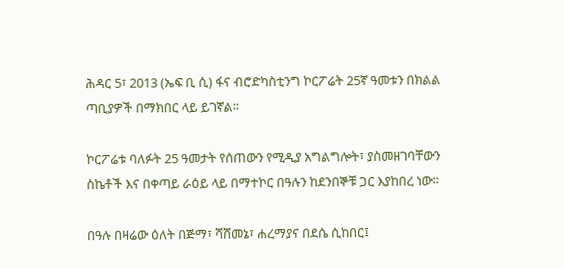ሕዳር 5፣ 2013 (ኤፍ ቢ ሲ) ፋና ብሮድካስቲንግ ኮርፖሬት 25ኛ ዓመቱን በክልል ጣቢያዎች በማክበር ላይ ይገኛል፡፡

ኮርፖሬቱ ባለፉት 25 ዓመታት የሰጠውን የሚዲያ አግልግሎት፣ ያስመዘገባቸውን ስኬቶች እና በቀጣይ ራዕይ ላይ በማተኮር በዓሉን ከደንበኞቹ ጋር እያከበረ ነው፡፡

በዓሉ በዛሬው ዕለት በጅማ፣ ሻሸመኔ፣ ሐረማያና በደሴ ሲከበር፤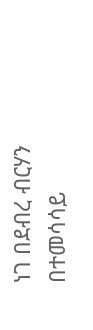ነገ በደብረ ብርሃን በተመሳሳይ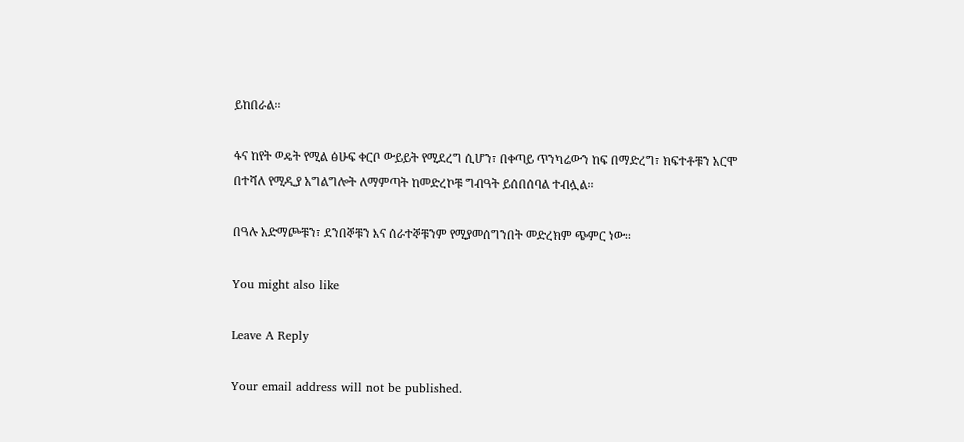ይከበራል፡፡

ፋና ከየት ወዴት የሚል ፅሁፍ ቀርቦ ውይይት የሚደረግ ሲሆን፣ በቀጣይ ጥንካሬውን ከፍ በማድረግ፣ ክፍተቶቹን አርሞ በተሻለ የሚዲያ አግልግሎት ለማምጣት ከመድረኮቹ ግብዓት ይሰበሰባል ተብሏል፡፡

በዓሉ አድማጮቹን፣ ደንበኞቹን እና ሰራተኞቹንም የሚያመሰግንበት መድረክም ጭምር ነው፡፡

You might also like

Leave A Reply

Your email address will not be published.